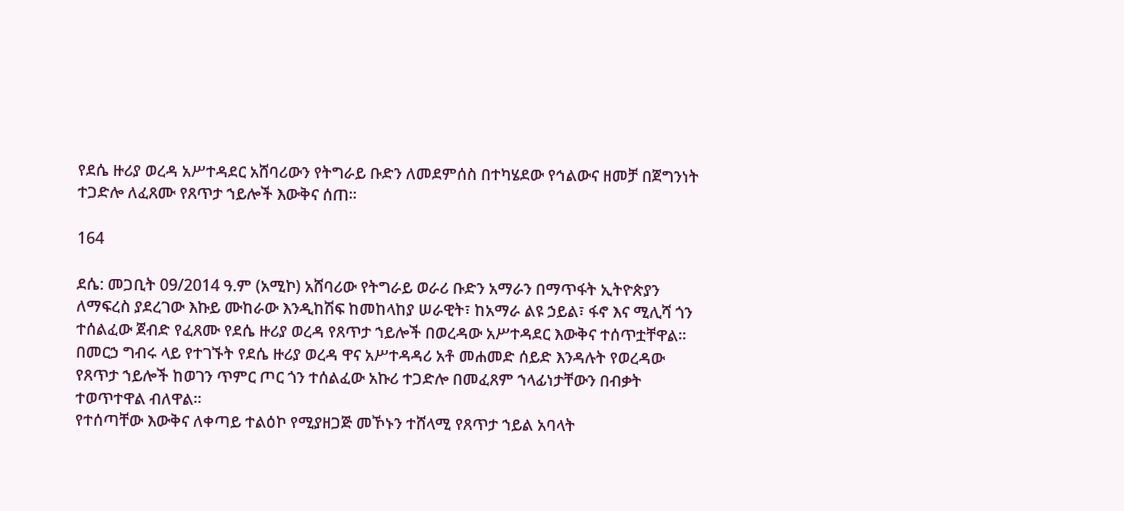የደሴ ዙሪያ ወረዳ አሥተዳደር አሸባሪውን የትግራይ ቡድን ለመደምሰስ በተካሄደው የኅልውና ዘመቻ በጀግንነት ተጋድሎ ለፈጸሙ የጸጥታ ኀይሎች እውቅና ሰጠ።

164

ደሴ: መጋቢት 09/2014 ዓ.ም (አሚኮ) አሸባሪው የትግራይ ወራሪ ቡድን አማራን በማጥፋት ኢትዮጵያን ለማፍረስ ያደረገው እኩይ ሙከራው እንዲከሽፍ ከመከላከያ ሠራዊት፣ ከአማራ ልዩ ኃይል፣ ፋኖ እና ሚሊሻ ጎን ተሰልፈው ጀብድ የፈጸሙ የደሴ ዙሪያ ወረዳ የጸጥታ ኀይሎች በወረዳው አሥተዳደር እውቅና ተሰጥቷቸዋል።
በመርኃ ግብሩ ላይ የተገኙት የደሴ ዙሪያ ወረዳ ዋና አሥተዳዳሪ አቶ መሐመድ ሰይድ እንዳሉት የወረዳው የጸጥታ ኀይሎች ከወገን ጥምር ጦር ጎን ተሰልፈው አኩሪ ተጋድሎ በመፈጸም ኀላፊነታቸውን በብቃት ተወጥተዋል ብለዋል።
የተሰጣቸው እውቅና ለቀጣይ ተልዕኮ የሚያዘጋጅ መኾኑን ተሸላሚ የጸጥታ ኀይል አባላት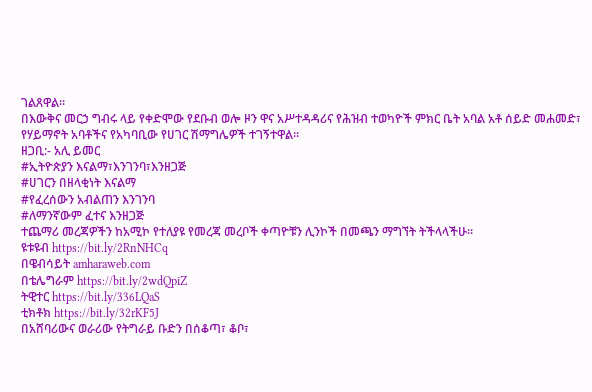ገልጸዋል።
በእውቅና መርኃ ግብሩ ላይ የቀድሞው የደቡብ ወሎ ዞን ዋና አሥተዳዳሪና የሕዝብ ተወካዮች ምክር ቤት አባል አቶ ሰይድ መሐመድ፣ የሃይማኖት አባቶችና የአካባቢው የሀገር ሽማግሌዎች ተገኝተዋል።
ዘጋቢ:- አሊ ይመር
#ኢትዮጵያን እናልማ፣እንገንባ፣እንዘጋጅ
#ሀገርን በዘላቂነት እናልማ
#የፈረሰውን አብልጠን እንገንባ
#ለማንኛውም ፈተና እንዘጋጅ
ተጨማሪ መረጃዎችን ከአሚኮ የተለያዩ የመረጃ መረቦች ቀጣዮቹን ሊንኮች በመጫን ማግኘት ትችላላችሁ፡፡
ዩቱዩብ https://bit.ly/2RnNHCq
በዌብሳይት amharaweb.com
በቴሌግራም https://bit.ly/2wdQpiZ
ትዊተር https://bit.ly/336LQaS
ቲክቶክ https://bit.ly/32rKF5J
በአሸባሪውና ወራሪው የትግራይ ቡድን በሰቆጣ፣ ቆቦ፣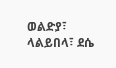ወልድያ፣ ላልይበላ፣ ደሴ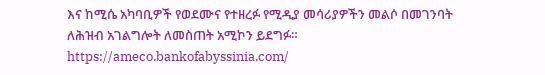እና ከሚሴ አካባቢዎች የወደሙና የተዘረፉ የሚዲያ መሳሪያዎችን መልሶ በመገንባት ለሕዝብ አገልግሎት ለመስጠት አሚኮን ይደግፉ።
https://ameco.bankofabyssinia.com/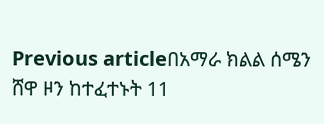Previous articleበአማራ ክልል ሰሜን ሸዋ ዞን ከተፈተኑት 11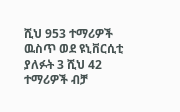ሺህ 953 ተማሪዎች ዉስጥ ወደ ዩኒቨርሲቲ ያለፉት 3 ሺህ 42 ተማሪዎች ብቻ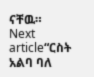ናቸዉ።
Next article“ርስት አልባ ባለ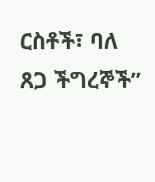ርስቶች፣ ባለ ጸጋ ችግረኞች”